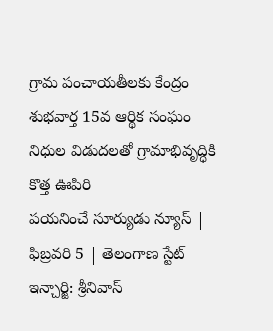గ్రామ పంచాయతీలకు కేంద్రం శుభవార్త 15వ ఆర్థిక సంఘం నిధుల విడుదలతో గ్రామాభివృద్ధికి కొత్త ఊపిరి
పయనించే సూర్యుడు న్యూస్ | ఫిబ్రవరి 5 | తెలంగాణ స్టేట్ ఇన్చార్జి: శ్రీనివాస్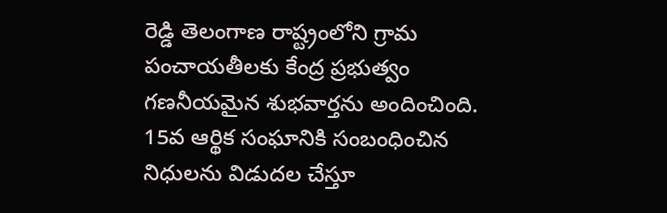రెడ్డి తెలంగాణ రాష్ట్రంలోని గ్రామ పంచాయతీలకు కేంద్ర ప్రభుత్వం గణనీయమైన శుభవార్తను అందించింది. 15వ ఆర్థిక సంఘానికి సంబంధించిన నిధులను విడుదల చేస్తూ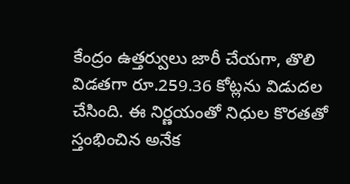కేంద్రం ఉత్తర్వులు జారీ చేయగా, తొలి విడతగా రూ.259.36 కోట్లను విడుదల చేసింది. ఈ నిర్ణయంతో నిధుల కొరతతో స్తంభించిన అనేక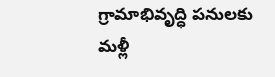గ్రామాభివృద్ధి పనులకు మళ్లీ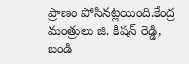ప్రాణం పోసినట్లయింది.కేంద్ర మంత్రులు జి. కిషన్ రెడ్డి, బండి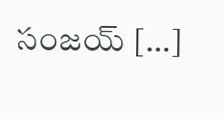సంజయ్ […]